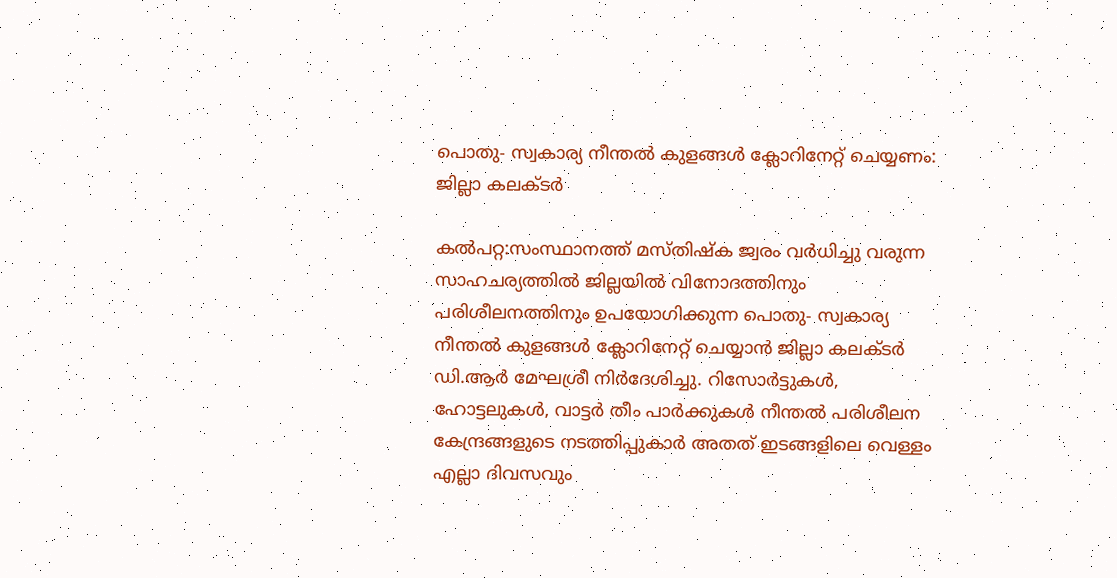പൊതു- സ്വകാര്യ നീന്തൽ കുളങ്ങൾ ക്ലോറിനേറ്റ് ചെയ്യണം: ജില്ലാ കലക്ടർ

കൽപറ്റ:സംസ്ഥാനത്ത് മസ്തിഷ്ക ജ്വരം വർധിച്ചു വരുന്ന സാഹചര്യത്തിൽ ജില്ലയിൽ വിനോദത്തിനും പരിശീലനത്തിനും ഉപയോഗിക്കുന്ന പൊതു- സ്വകാര്യ നീന്തൽ കുളങ്ങൾ ക്ലോറിനേറ്റ് ചെയ്യാൻ ജില്ലാ കലക്ടർ ഡി.ആർ മേഘശ്രീ നിർദേശിച്ചു. റിസോർട്ടുകൾ, ഹോട്ടലുകൾ, വാട്ടർ തീം പാർക്കുകൾ നീന്തൽ പരിശീലന കേന്ദ്രങ്ങളുടെ നടത്തിപ്പുകാർ അതത് ഇടങ്ങളിലെ വെള്ളം എല്ലാ ദിവസവും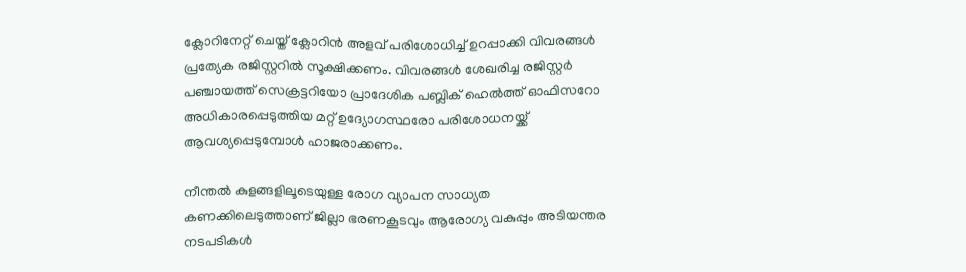ക്ലോറിനേറ്റ് ചെയ്ത് ക്ലോറിൻ അളവ് പരിശോധിച്ച് ഉറപ്പാക്കി വിവരങ്ങൾ പ്രത്യേക രജിസ്റ്ററിൽ സൂക്ഷിക്കണം. വിവരങ്ങൾ ശേഖരിച്ച രജിസ്റ്റർ പഞ്ചായത്ത് സെക്രട്ടറിയോ പ്രാദേശിക പബ്ലിക് ഹെൽത്ത് ഓഫിസറോ അധികാരപ്പെടുത്തിയ മറ്റ് ഉദ്യോഗസ്ഥരോ പരിശോധനയ്ക്ക് ആവശ്യപ്പെടുമ്പോൾ ഹാജരാക്കണം.

നീന്തൽ കുളങ്ങളിലൂടെയുള്ള രോഗ വ്യാപന സാധ്യത കണക്കിലെടുത്താണ് ജില്ലാ ഭരണകൂടവും ആരോഗ്യ വകുപ്പും അടിയന്തര നടപടികൾ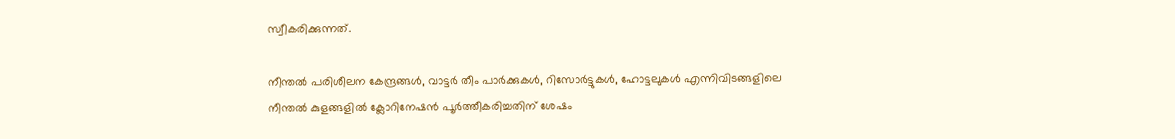സ്വീകരിക്കുന്നത്.

നീന്തൽ പരിശീലന കേന്ദ്രങ്ങൾ, വാട്ടർ തീം പാർക്കുകൾ, റിസോർട്ടുകൾ, ഹോട്ടലുകൾ എന്നിവിടങ്ങളിലെ നീന്തൽ കുളങ്ങളിൽ ക്ലോറിനേഷൻ പൂർത്തീകരിച്ചതിന് ശേഷം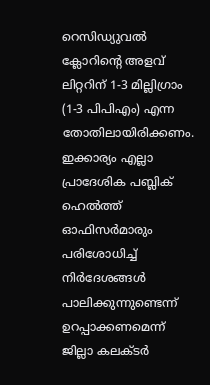റെസിഡ്യുവൽ ക്ലോറിന്റെ അളവ് ലിറ്ററിന് 1-3 മില്ലിഗ്രാം (1-3 പിപിഎം) എന്ന തോതിലായിരിക്കണം. ഇക്കാര്യം എല്ലാ പ്രാദേശിക പബ്ലിക് ഹെൽത്ത് ഓഫിസർമാരും പരിശോധിച്ച് നിർദേശങ്ങൾ പാലിക്കുന്നുണ്ടെന്ന് ഉറപ്പാക്കണമെന്ന് ജില്ലാ കലക്ടർ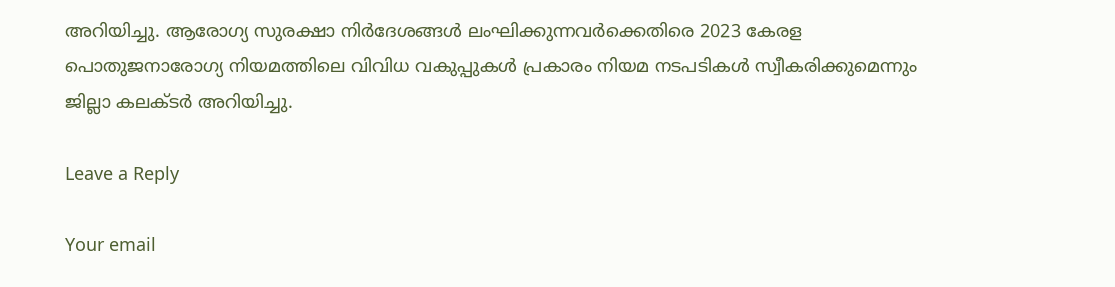അറിയിച്ചു. ആരോഗ്യ സുരക്ഷാ നിർദേശങ്ങൾ ലംഘിക്കുന്നവർക്കെതിരെ 2023 കേരള പൊതുജനാരോഗ്യ നിയമത്തിലെ വിവിധ വകുപ്പുകൾ പ്രകാരം നിയമ നടപടികൾ സ്വീകരിക്കുമെന്നും ജില്ലാ കലക്ടർ അറിയിച്ചു.

Leave a Reply

Your email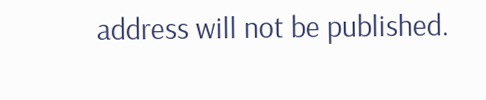address will not be published.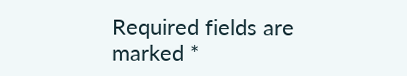Required fields are marked *